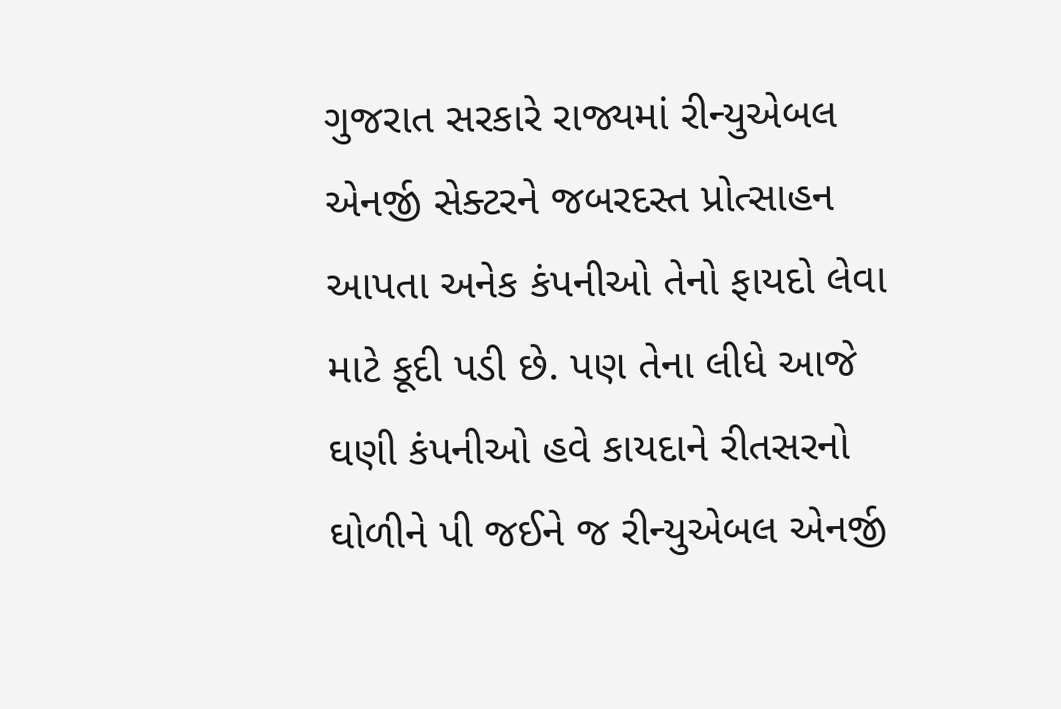ગુજરાત સરકારે રાજ્યમાં રીન્યુએબલ એનર્જી સેક્ટરને જબરદસ્ત પ્રોત્સાહન આપતા અનેક કંપનીઓ તેનો ફાયદો લેવા માટે કૂદી પડી છે. પણ તેના લીધે આજે ઘણી કંપનીઓ હવે કાયદાને રીતસરનો ઘોળીને પી જઈને જ રીન્યુએબલ એનર્જી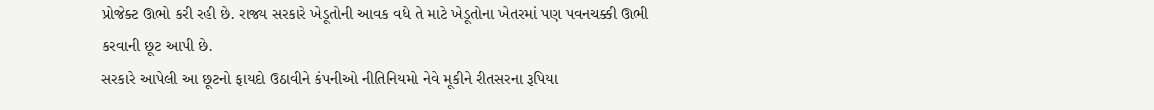પ્રોજેક્ટ ઊભો કરી રહી છે. રાજ્ય સરકારે ખેડૂતોની આવક વધે તે માટે ખેડૂતોના ખેતરમાં પણ પવનચક્કી ઊભી કરવાની છૂટ આપી છે.
સરકારે આપેલી આ છૂટનો ફાયદો ઉઠાવીને કંપનીઓ નીતિનિયમો નેવે મૂકીને રીતસરના રૂપિયા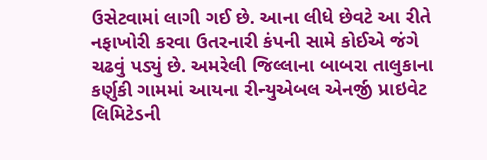ઉસેટવામાં લાગી ગઈ છે. આના લીધે છેવટે આ રીતે નફાખોરી કરવા ઉતરનારી કંપની સામે કોઈએ જંગે ચઢવું પડ્યું છે. અમરેલી જિલ્લાના બાબરા તાલુકાના કર્ણુકી ગામમાં આયના રીન્યુએબલ એનર્જી પ્રાઇવેટ લિમિટેડની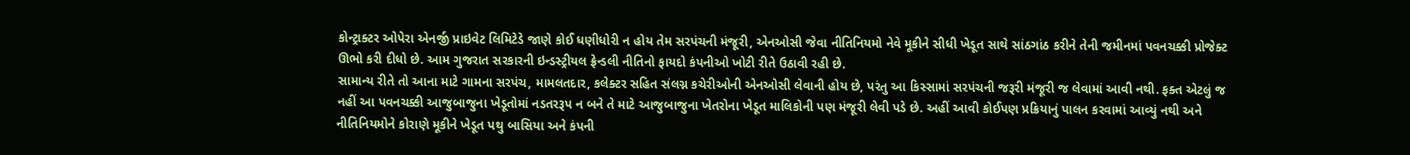કોન્ટ્રાક્ટર ઓપેરા એનર્જી પ્રાઇવેટ લિમિટેડે જાણે કોઈ ધણીધોરી ન હોય તેમ સરપંચની મંજૂરી, એનઓસી જેવા નીતિનિયમો નેવે મૂકીને સીધી ખેડૂત સાથે સાંઠગાંઠ કરીને તેની જમીનમાં પવનચક્કી પ્રોજેક્ટ ઊભો કરી દીધો છે. આમ ગુજરાત સરકારની ઇન્ડસ્ટ્રીયલ ફ્રેન્ડલી નીતિનો ફાયદો કંપનીઓ ખોટી રીતે ઉઠાવી રહી છે.
સામાન્ય રીતે તો આના માટે ગામના સરપંચ, મામલતદાર, કલેક્ટર સહિત સંલગ્ન કચેરીઓની એનઓસી લેવાની હોય છે, પરંતુ આ કિસ્સામાં સરપંચની જરૂરી મંજૂરી જ લેવામાં આવી નથી. ફક્ત એટલું જ નહીં આ પવનચક્કી આજુબાજુના ખેડૂતોમાં નડતરરૂપ ન બને તે માટે આજુબાજુના ખેતરોના ખેડૂત માલિકોની પણ મંજૂરી લેવી પડે છે. અહીં આવી કોઈપણ પ્રક્રિયાનું પાલન કરવામાં આવ્યું નથી અને નીતિનિયમોને કોરાણે મૂકીને ખેડૂત પથુ બાસિયા અને કંપની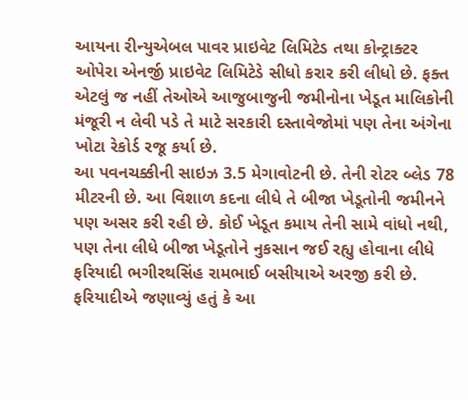આયના રીન્યુએબલ પાવર પ્રાઇવેટ લિમિટેડ તથા કોન્ટ્રાક્ટર ઓપેરા એનર્જી પ્રાઇવેટ લિમિટેડે સીધો કરાર કરી લીધો છે. ફક્ત એટલું જ નહીં તેઓએ આજુબાજુની જમીનોના ખેડૂત માલિકોની મંજૂરી ન લેવી પડે તે માટે સરકારી દસ્તાવેજોમાં પણ તેના અંગેના ખોટા રેકોર્ડ રજૂ કર્યા છે.
આ પવનચક્કીની સાઇઝ 3.5 મેગાવોટની છે. તેની રોટર બ્લેડ 78 મીટરની છે. આ વિશાળ કદના લીધે તે બીજા ખેડૂતોની જમીનને પણ અસર કરી રહી છે. કોઈ ખેડૂત કમાય તેની સામે વાંધો નથી, પણ તેના લીધે બીજા ખેડૂતોને નુકસાન જઈ રહ્યુ હોવાના લીધે ફરિયાદી ભગીરથસિંહ રામભાઈ બસીયાએ અરજી કરી છે. ફરિયાદીએ જણાવ્યું હતું કે આ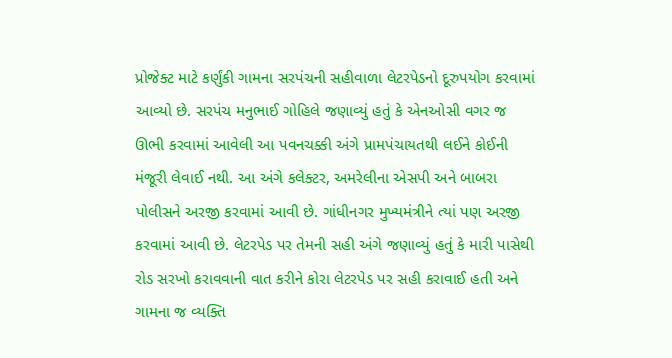પ્રોજેક્ટ માટે કર્ણુંકી ગામના સરપંચની સહીવાળા લેટરપેડનો દૂરુપયોગ કરવામાં આવ્યો છે. સરપંચ મનુભાઈ ગોહિલે જણાવ્યું હતું કે એનઓસી વગર જ ઊભી કરવામાં આવેલી આ પવનચક્કી અંગે પ્રામપંચાયતથી લઈને કોઈની મંજૂરી લેવાઈ નથી. આ અંગે કલેક્ટર, અમરેલીના એસપી અને બાબરા પોલીસને અરજી કરવામાં આવી છે. ગાંધીનગર મુખ્યમંત્રીને ત્યાં પણ અરજી કરવામાં આવી છે. લેટરપેડ પર તેમની સહી અંગે જણાવ્યું હતું કે મારી પાસેથી રોડ સરખો કરાવવાની વાત કરીને કોરા લેટરપેડ પર સહી કરાવાઈ હતી અને ગામના જ વ્યક્તિ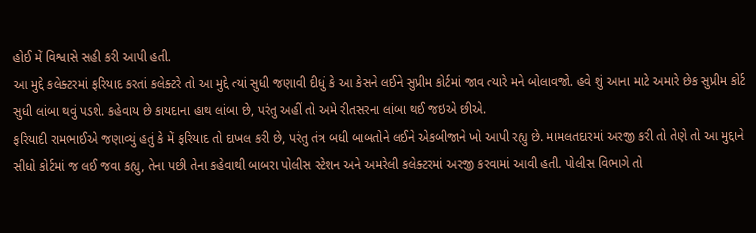હોઈ મેં વિશ્વાસે સહી કરી આપી હતી.
આ મુદ્દે કલેક્ટરમાં ફરિયાદ કરતાં કલેક્ટરે તો આ મુદ્દે ત્યાં સુધી જણાવી દીધું કે આ કેસને લઈને સુપ્રીમ કોર્ટમાં જાવ ત્યારે મને બોલાવજો. હવે શું આના માટે અમારે છેક સુપ્રીમ કોર્ટ સુધી લાંબા થવું પડશે. કહેવાય છે કાયદાના હાથ લાંબા છે, પરંતુ અહીં તો અમે રીતસરના લાંબા થઈ જઇએ છીએ.
ફરિયાદી રામભાઈએ જણાવ્યું હતું કે મેં ફરિયાદ તો દાખલ કરી છે, પરંતુ તંત્ર બધી બાબતોને લઈને એકબીજાને ખો આપી રહ્યુ છે. મામલતદારમાં અરજી કરી તો તેણે તો આ મુદ્દાને સીધો કોર્ટમાં જ લઈ જવા કહ્યુ, તેના પછી તેના કહેવાથી બાબરા પોલીસ સ્ટેશન અને અમરેલી કલેક્ટરમાં અરજી કરવામાં આવી હતી. પોલીસ વિભાગે તો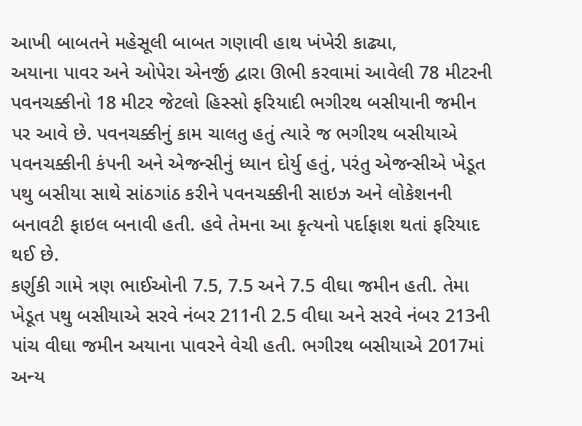આખી બાબતને મહેસૂલી બાબત ગણાવી હાથ ખંખેરી કાઢ્યા,
અયાના પાવર અને ઓપેરા એનર્જી દ્વારા ઊભી કરવામાં આવેલી 78 મીટરની પવનચક્કીનો 18 મીટર જેટલો હિસ્સો ફરિયાદી ભગીરથ બસીયાની જમીન પર આવે છે. પવનચક્કીનું કામ ચાલતુ હતું ત્યારે જ ભગીરથ બસીયાએ પવનચક્કીની કંપની અને એજન્સીનું ધ્યાન દોર્યુ હતું, પરંતુ એજન્સીએ ખેડૂત પથુ બસીયા સાથે સાંઠગાંઠ કરીને પવનચક્કીની સાઇઝ અને લોકેશનની બનાવટી ફાઇલ બનાવી હતી. હવે તેમના આ કૃત્યનો પર્દાફાશ થતાં ફરિયાદ થઈ છે.
કર્ણુકી ગામે ત્રણ ભાઈઓની 7.5, 7.5 અને 7.5 વીઘા જમીન હતી. તેમા ખેડૂત પથુ બસીયાએ સરવે નંબર 211ની 2.5 વીઘા અને સરવે નંબર 213ની પાંચ વીઘા જમીન અયાના પાવરને વેચી હતી. ભગીરથ બસીયાએ 2017માં અન્ય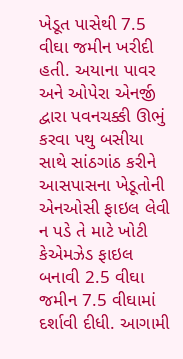ખેડૂત પાસેથી 7.5 વીઘા જમીન ખરીદી હતી. અયાના પાવર અને ઓપેરા એનર્જી દ્વારા પવનચક્કી ઊભું કરવા પથુ બસીયા સાથે સાંઠગાંઠ કરીને આસપાસના ખેડૂતોની એનઓસી ફાઇલ લેવી ન પડે તે માટે ખોટી કેએમઝેડ ફાઇલ બનાવી 2.5 વીઘા જમીન 7.5 વીઘામાં દર્શાવી દીધી. આગામી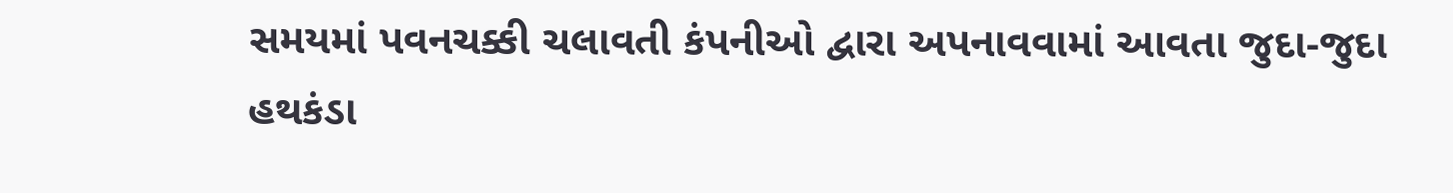સમયમાં પવનચક્કી ચલાવતી કંપનીઓ દ્વારા અપનાવવામાં આવતા જુદા-જુદા હથકંડા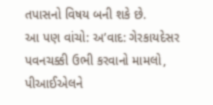તપાસનો વિષય બની શકે છે.
આ પણ વાંચો: અ’વાદ: ગેરકાયદેસર પવનચક્કી ઉભી કરવાનો મામલો, પીઆઈએલને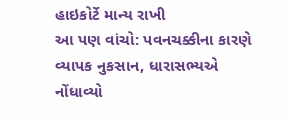હાઇકોર્ટે માન્ય રાખી
આ પણ વાંચો: પવનચક્કીના કારણે વ્યાપક નુકસાન, ધારાસભ્યએ નોંધાવ્યો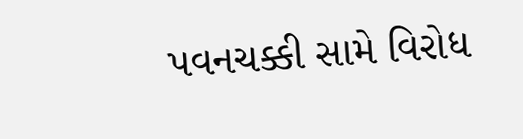પવનચક્કી સામે વિરોધ